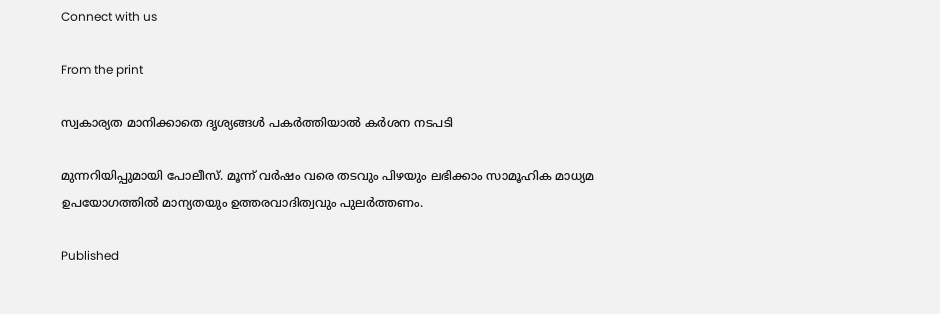Connect with us

From the print

സ്വകാര്യത മാനിക്കാതെ ദൃശ്യങ്ങള്‍ പകര്‍ത്തിയാല്‍ കര്‍ശന നടപടി

മുന്നറിയിപ്പുമായി പോലീസ്. മൂന്ന് വര്‍ഷം വരെ തടവും പിഴയും ലഭിക്കാം സാമൂഹിക മാധ്യമ ഉപയോഗത്തില്‍ മാന്യതയും ഉത്തരവാദിത്വവും പുലര്‍ത്തണം.

Published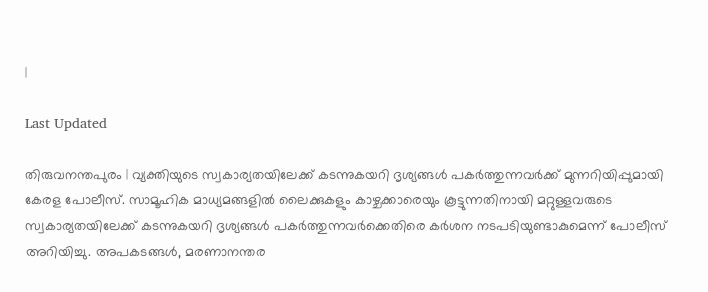|

Last Updated

തിരുവനന്തപുരം | വ്യക്തിയുടെ സ്വകാര്യതയിലേക്ക് കടന്നുകയറി ദൃശ്യങ്ങള്‍ പകര്‍ത്തുന്നവര്‍ക്ക് മുന്നറിയിപ്പുമായി കേരള പോലീസ്. സാമൂഹിക മാധ്യമങ്ങളില്‍ ലൈക്കുകളും കാഴ്ചക്കാരെയും കൂട്ടുന്നതിനായി മറ്റുള്ളവരുടെ സ്വകാര്യതയിലേക്ക് കടന്നുകയറി ദൃശ്യങ്ങള്‍ പകര്‍ത്തുന്നവര്‍ക്കെതിരെ കര്‍ശന നടപടിയുണ്ടാകുമെന്ന് പോലീസ് അറിയിച്ചു. അപകടങ്ങള്‍, മരണാനന്തര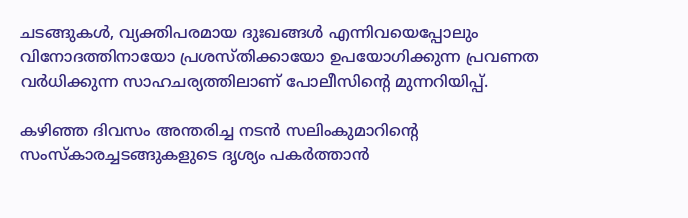ചടങ്ങുകള്‍, വ്യക്തിപരമായ ദുഃഖങ്ങള്‍ എന്നിവയെപ്പോലും വിനോദത്തിനായോ പ്രശസ്തിക്കായോ ഉപയോഗിക്കുന്ന പ്രവണത വര്‍ധിക്കുന്ന സാഹചര്യത്തിലാണ് പോലീസിന്റെ മുന്നറിയിപ്പ്.

കഴിഞ്ഞ ദിവസം അന്തരിച്ച നടന്‍ സലിംകുമാറിന്റെ സംസ്‌കാരച്ചടങ്ങുകളുടെ ദൃശ്യം പകര്‍ത്താന്‍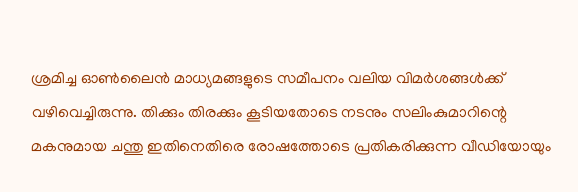ശ്രമിച്ച ഓണ്‍ലൈന്‍ മാധ്യമങ്ങളുടെ സമീപനം വലിയ വിമര്‍ശങ്ങള്‍ക്ക് വഴിവെച്ചിരുന്നു. തിക്കും തിരക്കും കൂടിയതോടെ നടനും സലിംകുമാറിന്റെ മകനുമായ ചന്തു ഇതിനെതിരെ രോഷത്തോടെ പ്രതികരിക്കുന്ന വീഡിയോയും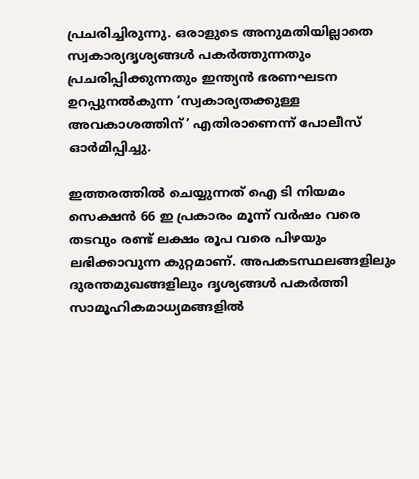പ്രചരിച്ചിരുന്നു. ഒരാളുടെ അനുമതിയില്ലാതെ സ്വകാര്യദൃശ്യങ്ങള്‍ പകര്‍ത്തുന്നതും പ്രചരിപ്പിക്കുന്നതും ഇന്ത്യന്‍ ഭരണഘടന ഉറപ്പുനല്‍കുന്ന ‘സ്വകാര്യതക്കുള്ള അവകാശത്തിന്’ എതിരാണെന്ന് പോലീസ് ഓര്‍മിപ്പിച്ചു.

ഇത്തരത്തില്‍ ചെയ്യുന്നത് ഐ ടി നിയമം സെക്ഷന്‍ 66 ഇ പ്രകാരം മൂന്ന് വര്‍ഷം വരെ തടവും രണ്ട് ലക്ഷം രൂപ വരെ പിഴയും ലഭിക്കാവുന്ന കുറ്റമാണ്. അപകടസ്ഥലങ്ങളിലും ദുരന്തമുഖങ്ങളിലും ദൃശ്യങ്ങള്‍ പകര്‍ത്തി സാമൂഹികമാധ്യമങ്ങളില്‍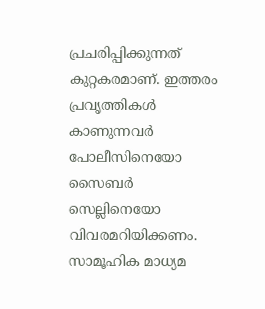പ്രചരിപ്പിക്കുന്നത് കുറ്റകരമാണ്. ഇത്തരം പ്രവൃത്തികള്‍ കാണുന്നവര്‍ പോലീസിനെയോ സൈബര്‍ സെല്ലിനെയോ വിവരമറിയിക്കണം. സാമൂഹിക മാധ്യമ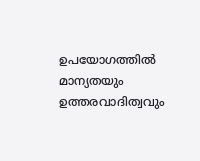ഉപയോഗത്തില്‍ മാന്യതയും ഉത്തരവാദിത്വവും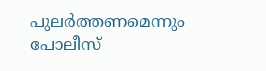പുലര്‍ത്തണമെന്നും പോലീസ്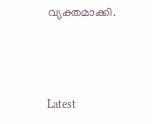വ്യക്തമാക്കി.



Latest